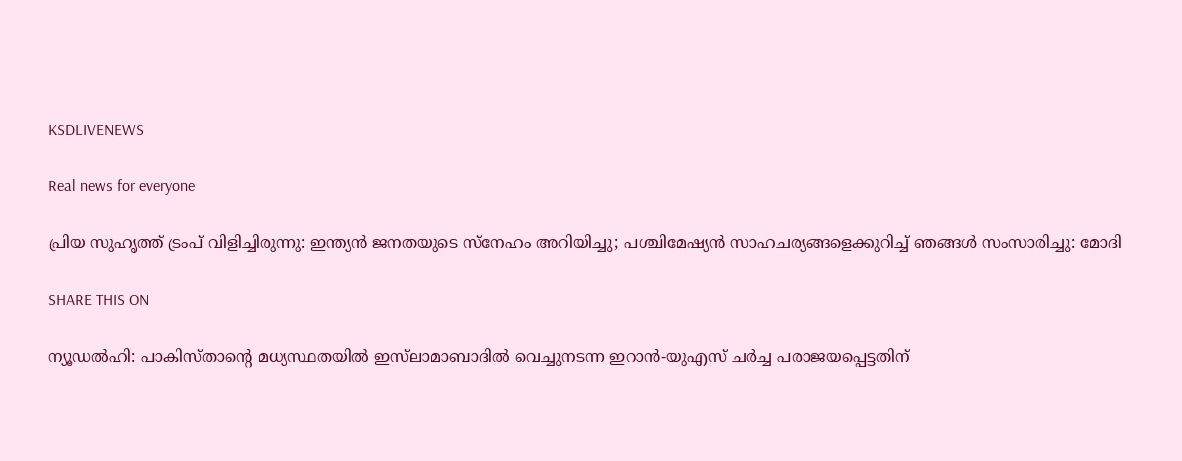KSDLIVENEWS

Real news for everyone

പ്രിയ സുഹൃത്ത് ട്രംപ് വിളിച്ചിരുന്നു: ഇന്ത്യന്‍ ജനതയുടെ സ്‌നേഹം അറിയിച്ചു; പശ്ചിമേഷ്യൻ സാഹചര്യങ്ങളെക്കുറിച്ച് ഞങ്ങള്‍ സംസാരിച്ചു: മോദി

SHARE THIS ON

ന്യൂഡല്‍ഹി: പാകിസ്താന്‍റെ മധ്യസ്ഥതയിൽ ഇസ്‌ലാമാബാദിൽ വെച്ചുനടന്ന ഇറാൻ-യുഎസ് ചര്‍ച്ച പരാജയപ്പെട്ടതിന്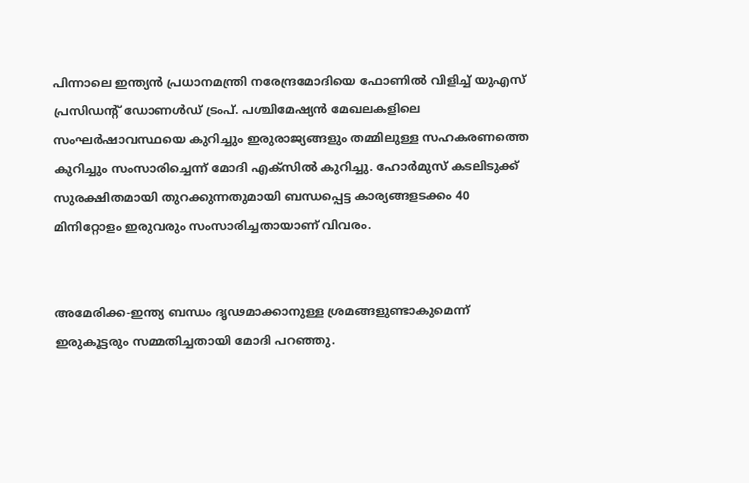പിന്നാലെ ഇന്ത്യന്‍ പ്രധാനമന്ത്രി നരേന്ദ്രമോദിയെ ഫോണില്‍ വിളിച്ച് യുഎസ് പ്രസിഡന്റ് ഡോണള്‍ഡ് ട്രംപ്. പശ്ചിമേഷ്യന്‍ മേഖലകളിലെ സംഘര്‍ഷാവസ്ഥയെ കുറിച്ചും ഇരുരാജ്യങ്ങളും തമ്മിലുള്ള സഹകരണത്തെ കുറിച്ചും സംസാരിച്ചെന്ന് മോദി എക്‌സില്‍ കുറിച്ചു. ഹോര്‍മുസ് കടലിടുക്ക് സുരക്ഷിതമായി തുറക്കുന്നതുമായി ബന്ധപ്പെട്ട കാര്യങ്ങളടക്കം 40 മിനിറ്റോളം ഇരുവരും സംസാരിച്ചതായാണ് വിവരം.


അമേരിക്ക-ഇന്ത്യ ബന്ധം ദൃഢമാക്കാനുള്ള ശ്രമങ്ങളുണ്ടാകുമെന്ന് ഇരുകൂട്ടരും സമ്മതിച്ചതായി മോദി പറഞ്ഞു.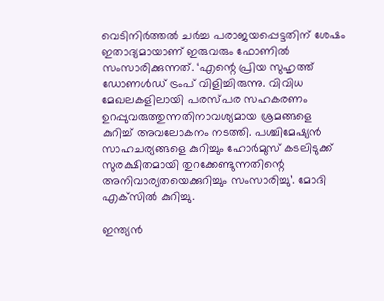വെടിനിര്‍ത്തല്‍ ചര്‍ച്ച പരാജയപ്പെട്ടതിന് ശേഷം ഇതാദ്യമായാണ് ഇരുവരും ഫോണില്‍ സംസാരിക്കുന്നത്. ‘എന്റെ പ്രിയ സുഹൃത്ത് ഡോണള്‍ഡ് ട്രംപ് വിളിച്ചിരുന്നു. വിവിധ മേഖലകളിലായി പരസ്പര സഹകരണം ഉറപ്പുവരുത്തുന്നതിനാവശ്യമായ ശ്രമങ്ങളെ കുറിച്ച് അവലോകനം നടത്തി. പശ്ചിമേഷ്യന്‍ സാഹചര്യങ്ങളെ കുറിച്ചും ഹോര്‍മുസ് കടലിടുക്ക് സുരക്ഷിതമായി തുറക്കേണ്ടുന്നതിന്റെ അനിവാര്യതയെക്കുറിച്ചും സംസാരിച്ചു’. മോദി എക്‌സില്‍ കുറിച്ചു.

ഇന്ത്യന്‍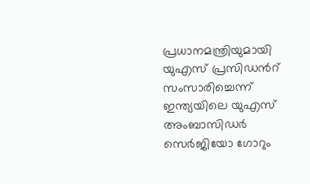പ്രധാനമന്ത്രിയുമായി യുഎസ് പ്രസിഡന്‍റ് സംസാരിച്ചെന്ന് ഇന്ത്യയിലെ യുഎസ് അംബാസിഡര്‍ സെര്‍ജിയോ ഗോറും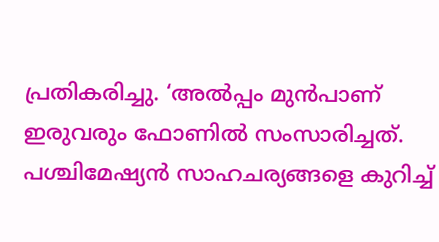പ്രതികരിച്ചു. ‘അല്‍പ്പം മുന്‍പാണ് ഇരുവരും ഫോണില്‍ സംസാരിച്ചത്. പശ്ചിമേഷ്യന്‍ സാഹചര്യങ്ങളെ കുറിച്ച്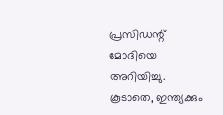പ്രസിഡന്റ് മോദിയെ അറിയിച്ചു. കൂടാതെ, ഇന്ത്യക്കും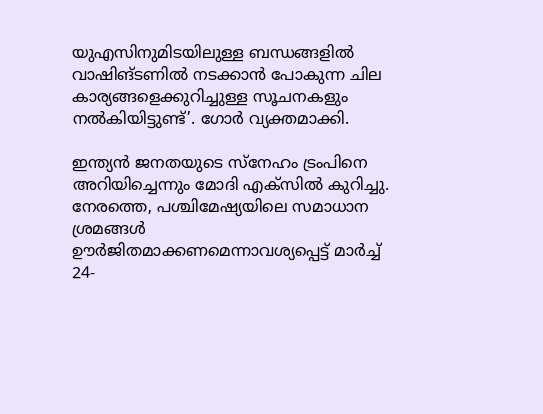യുഎസിനുമിടയിലുള്ള ബന്ധങ്ങളില്‍ വാഷിങ്ടണില്‍ നടക്കാന്‍ പോകുന്ന ചില കാര്യങ്ങളെക്കുറിച്ചുള്ള സൂചനകളും നല്‍കിയിട്ടുണ്ട്’. ഗോര്‍ വ്യക്തമാക്കി.

ഇന്ത്യന്‍ ജനതയുടെ സ്‌നേഹം ട്രംപിനെ അറിയിച്ചെന്നും മോദി എക്‌സില്‍ കുറിച്ചു. നേരത്തെ, പശ്ചിമേഷ്യയിലെ സമാധാന ശ്രമങ്ങള്‍ ഊര്‍ജിതമാക്കണമെന്നാവശ്യപ്പെട്ട് മാര്‍ച്ച് 24-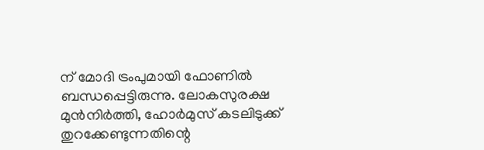ന് മോദി ട്രംപുമായി ഫോണില്‍ ബന്ധപ്പെട്ടിരുന്നു. ലോകസുരക്ഷ മുന്‍നിര്‍ത്തി, ഹോര്‍മുസ് കടലിടുക്ക് തുറക്കേണ്ടുന്നതിന്റെ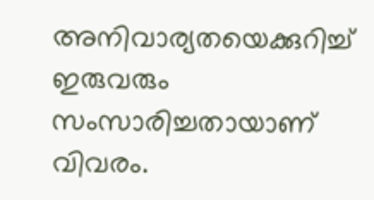അനിവാര്യതയെക്കുറിച്ച് ഇരുവരും സംസാരിച്ചതായാണ് വിവരം.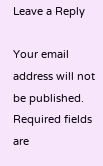Leave a Reply

Your email address will not be published. Required fields are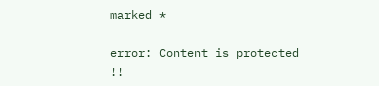marked *

error: Content is protected !!